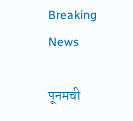Breaking News

पूनमची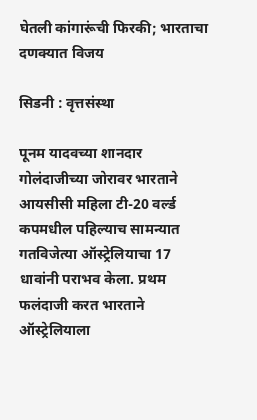घेतली कांगारूंची फिरकी; भारताचा दणक्यात विजय

सिडनी : वृत्तसंस्था

पूनम यादवच्या शानदार गोलंदाजीच्या जोरावर भारताने आयसीसी महिला टी-20 वर्ल्ड कपमधील पहिल्याच सामन्यात गतविजेत्या ऑस्ट्रेलियाचा 17 धावांनी पराभव केला. प्रथम फलंदाजी करत भारताने ऑस्ट्रेलियाला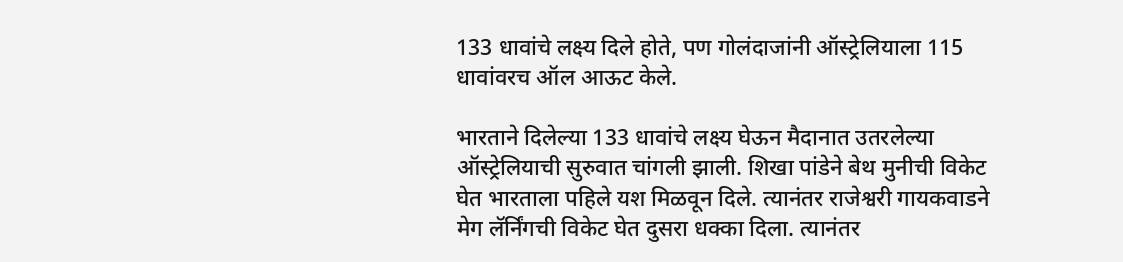133 धावांचे लक्ष्य दिले होते, पण गोलंदाजांनी ऑस्ट्रेलियाला 115 धावांवरच ऑल आऊट केले.

भारताने दिलेल्या 133 धावांचे लक्ष्य घेऊन मैदानात उतरलेल्या ऑस्ट्रेलियाची सुरुवात चांगली झाली. शिखा पांडेने बेथ मुनीची विकेट घेत भारताला पहिले यश मिळवून दिले. त्यानंतर राजेश्वरी गायकवाडने मेग लॅर्निंगची विकेट घेत दुसरा धक्का दिला. त्यानंतर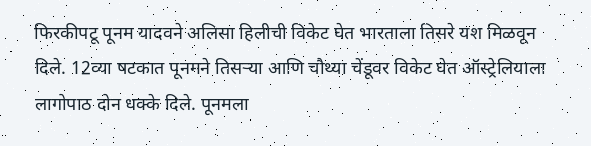फिरकीपटू पूनम यादवने अलिसा हिलीची विकेट घेत भारताला तिसरे यश मिळवून दिले. 12व्या षटकात पूनमने तिसर्‍या आणि चौथ्या चेंडूवर विकेट घेत ऑस्ट्रेलियाला लागोपाठ दोन धक्के दिले. पूनमला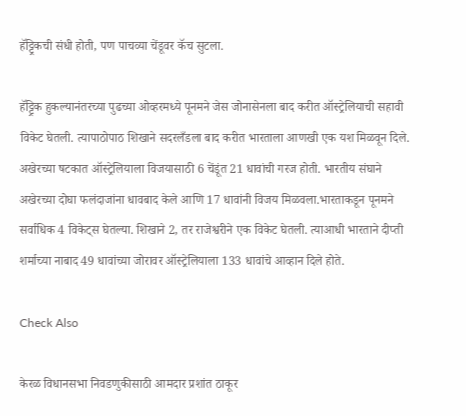हॅट्ट्रिकची संधी होती, पण पाचव्या चेंडूवर कॅच सुटला.

हॅट्ट्रिक हुकल्यानंतरच्या पुढच्या ओव्हरमध्ये पूनमने जेस जोनासेनला बाद करीत ऑस्ट्रेलियाची सहावी विकेट घेतली. त्यापाठोपाठ शिखाने सदरलँडला बाद करीत भारताला आणखी एक यश मिळवून दिले. अखेरच्या षटकात ऑस्ट्रेलियाला विजयासाठी 6 चेंडूंत 21 धावांची गरज होती. भारतीय संघाने अखेरच्या दोघा फलंदाजांना धावबाद केले आणि 17 धावांनी विजय मिळवला.भारताकडून पूनमने सर्वाधिक 4 विकेट्स घेतल्या. शिखाने 2, तर राजेश्वरीने एक विकेट घेतली. त्याआधी भारताने दीप्ती शर्माच्या नाबाद 49 धावांच्या जोरावर ऑस्ट्रेलियाला 133 धावांचे आव्हान दिले होते.

Check Also

केरळ विधानसभा निवडणुकीसाठी आमदार प्रशांत ठाकूर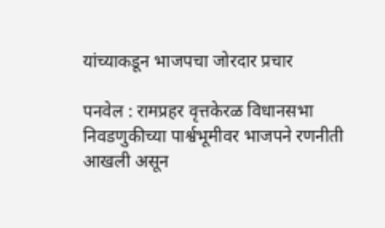यांच्याकडून भाजपचा जोरदार प्रचार

पनवेल : रामप्रहर वृत्तकेरळ विधानसभा निवडणुकीच्या पार्श्वभूमीवर भाजपने रणनीती आखली असून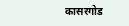कासरगोड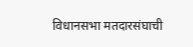विधानसभा मतदारसंघाची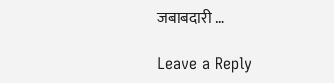जबाबदारी …

Leave a Reply